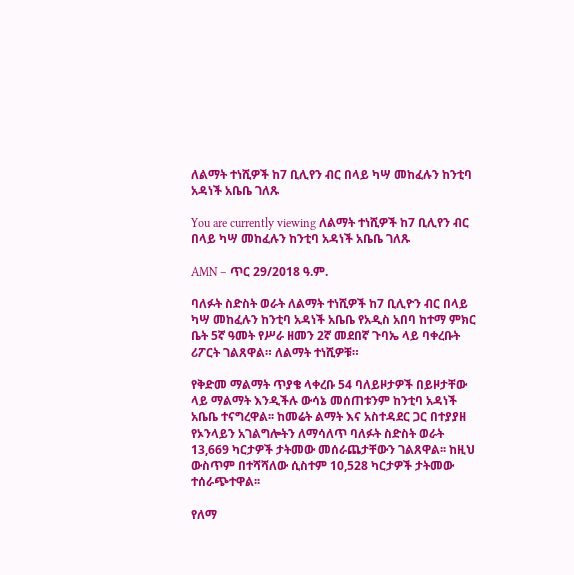ለልማት ተነሺዎች ከ7 ቢሊየን ብር በላይ ካሣ መከፈሉን ከንቲባ አዳነች አቤቤ ገለጹ

You are currently viewing ለልማት ተነሺዎች ከ7 ቢሊየን ብር በላይ ካሣ መከፈሉን ከንቲባ አዳነች አቤቤ ገለጹ

AMN – ጥር 29/2018 ዓ.ም.

ባለፉት ስድስት ወራት ለልማት ተነሺዎች ከ7 ቢሊዮን ብር በላይ ካሣ መከፈሉን ከንቲባ አዳነች አቤቤ የአዲስ አበባ ከተማ ምክር ቤት 5ኛ ዓመት የሥራ ዘመን 2ኛ መደበኛ ጉባኤ ላይ ባቀረቡት ሪፖርት ገልጸዋል። ለልማት ተነሺዎቹ።

የቅድመ ማልማት ጥያቄ ላቀረቡ 54 ባለይዞታዎች በይዞታቸው ላይ ማልማት እንዲችሉ ውሳኔ መሰጠቱንም ከንቲባ አዳነች አቤቤ ተናግረዋል፡፡ ከመሬት ልማት እና አስተዳደር ጋር በተያያዘ የኦንላይን አገልግሎትን ለማሳለጥ ባለፉት ስድስት ወራት 13,669 ካርታዎች ታትመው መሰራጨታቸውን ገልጸዋል፡፡ ከዚህ ውስጥም በተሻሻለው ሲስተም 10,528 ካርታዎች ታትመው ተሰራጭተዋል፡፡

የለማ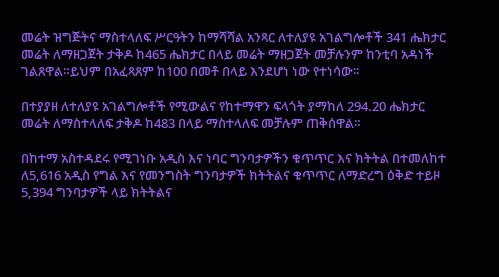መሬት ዝግጅትና ማስተላለፍ ሥርዓትን ከማሻሻል አንጻር ለተለያዩ አገልግሎቶች 341 ሔክታር መሬት ለማዘጋጀት ታቅዶ ከ465 ሔክታር በላይ መሬት ማዘጋጀት መቻሉንም ከንቲባ አዳነች ገልጸዋል።ይህም በአፈጻጸም ከ100 በመቶ በላይ እንደሆነ ነው የተነሳው፡፡

በተያያዘ ለተለያዩ አገልግሎቶች የሚውልና የከተማዋን ፍላጎት ያማከለ 294.20 ሔክታር መሬት ለማስተላለፍ ታቅዶ ከ483 በላይ ማስተላለፍ መቻሉም ጠቅሰዋል።

በከተማ አስተዳደሩ የሚገነቡ አዲስ እና ነባር ግንባታዎችን ቁጥጥር እና ክትትል በተመለከተ ለ5,616 አዲስ የግል እና የመንግስት ግንባታዎች ክትትልና ቁጥጥር ለማድረግ ዕቅድ ተይዞ 5,394 ግንባታዎች ላይ ክትትልና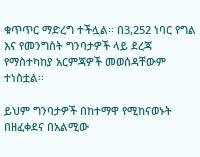ቁጥጥር ማድረግ ተችሏል፡፡ በ3,252 ነባር የግል እና የመንግስት ግንባታዎች ላይ ደረጃ የማስተካከያ አርምጃዎች መወሰዳቸውም ተነስቷል፡፡

ይህም ግንባታዎች በከተማዋ የሚከናወኑት በዘፈቀደና በአልሚው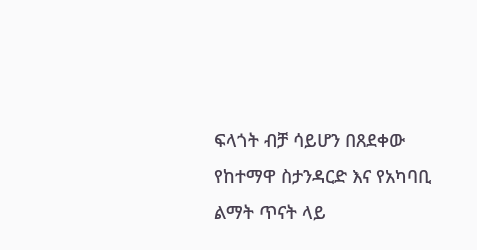ፍላጎት ብቻ ሳይሆን በጸደቀው የከተማዋ ስታንዳርድ እና የአካባቢ ልማት ጥናት ላይ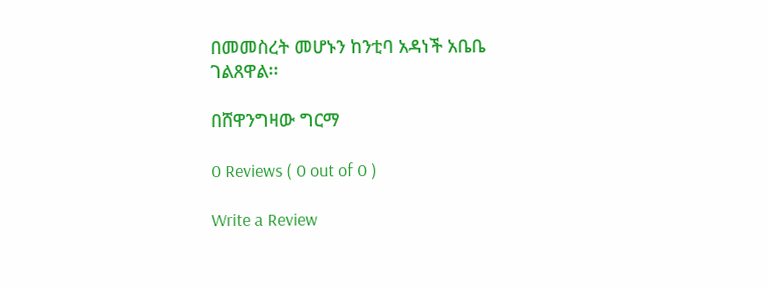በመመስረት መሆኑን ከንቲባ አዳነች አቤቤ ገልጸዋል፡፡

በሸዋንግዛው ግርማ

0 Reviews ( 0 out of 0 )

Write a Review